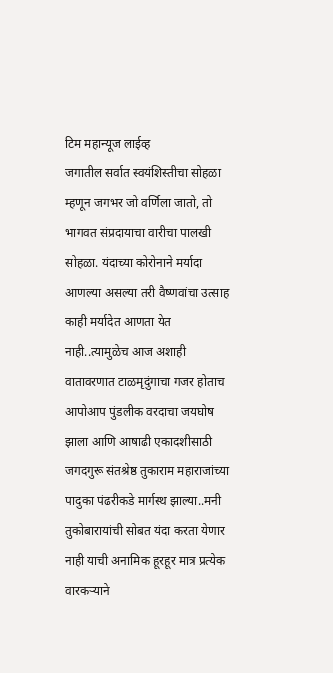टिम महान्यूज लाईव्ह
जगातील सर्वात स्वयंशिस्तीचा सोहळा म्हणून जगभर जो वर्णिला जातो, तो भागवत संप्रदायाचा वारीचा पालखी सोहळा. यंदाच्या कोरोनाने मर्यादा आणल्या असल्या तरी वैष्णवांचा उत्साह काही मर्यादेत आणता येत नाही..त्यामुळेच आज अशाही वातावरणात टाळमृदुंगाचा गजर होताच आपोआप पुंडलीक वरदाचा जयघोष झाला आणि आषाढी एकादशीसाठी जगदगुरू संतश्रेष्ठ तुकाराम महाराजांच्या पादुका पंढरीकडे मार्गस्थ झाल्या..मनी तुकोबारायांची सोबत यंदा करता येणार नाही याची अनामिक हूरहूर मात्र प्रत्येक वारकऱ्याने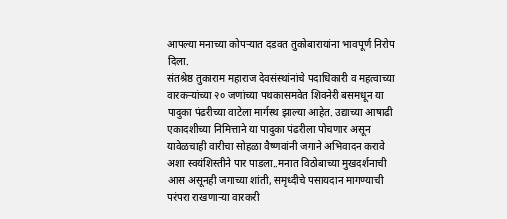आपल्या मनाच्या कोपऱ्यात दडवत तुकोबारायांना भावपूर्ण निरोप दिला.
संतश्रेष्ठ तुकाराम महाराज देवसंस्थांनांचे पदाधिकारी व महत्वाच्या वारकऱ्यांच्या २० जणांच्या पथकासमवेत शिवनेरी बसमधून या पादुका पंढरीच्या वाटेला मार्गस्थ झाल्या आहेत. उद्याच्या आषाढी एकादशीच्या निमित्ताने या पादुका पंढरीला पोचणार असून यावेळचाही वारीचा सोहळा वैष्णवांनी जगाने अभिवादन करावे अशा स्वयंशिस्तीने पार पाडला..मनात विठोबाच्या मुखदर्शनाची आस असूनही जगाच्या शांती, समृध्दीचे पसायदान मागण्याची परंपरा राखणाऱ्या वारकरी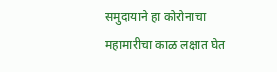समुदायाने हा कोरोनाचा महामारीचा काळ लक्षात घेत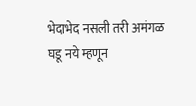भेदाभेद नसली तरी अमंगळ घडू नये म्हणून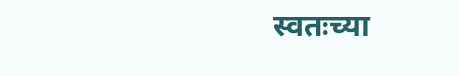स्वतःच्या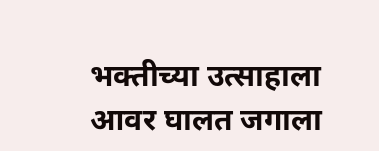भक्तीच्या उत्साहाला आवर घालत जगाला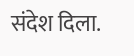संदेश दिला.